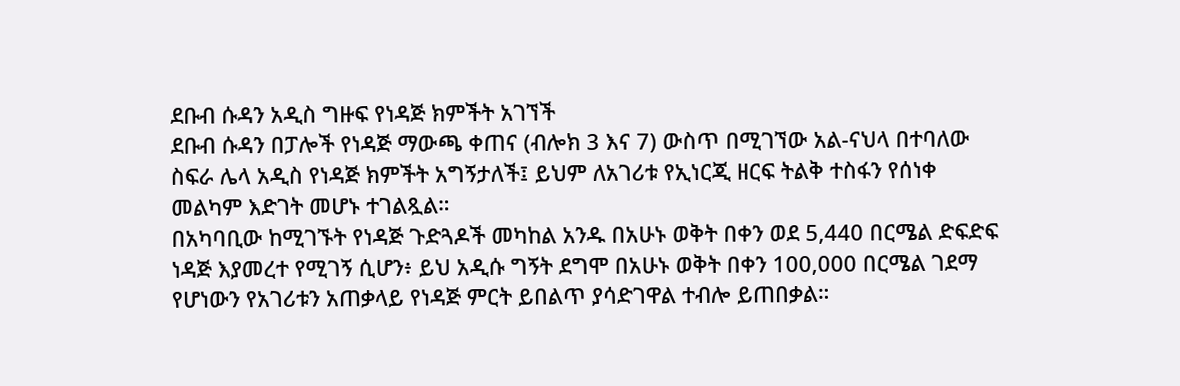ደቡብ ሱዳን አዲስ ግዙፍ የነዳጅ ክምችት አገኘች
ደቡብ ሱዳን በፓሎች የነዳጅ ማውጫ ቀጠና (ብሎክ 3 እና 7) ውስጥ በሚገኘው አል-ናህላ በተባለው ስፍራ ሌላ አዲስ የነዳጅ ክምችት አግኝታለች፤ ይህም ለአገሪቱ የኢነርጂ ዘርፍ ትልቅ ተስፋን የሰነቀ መልካም እድገት መሆኑ ተገልጿል።
በአካባቢው ከሚገኙት የነዳጅ ጉድጓዶች መካከል አንዱ በአሁኑ ወቅት በቀን ወደ 5,440 በርሜል ድፍድፍ ነዳጅ እያመረተ የሚገኝ ሲሆን፥ ይህ አዲሱ ግኝት ደግሞ በአሁኑ ወቅት በቀን 100,000 በርሜል ገደማ የሆነውን የአገሪቱን አጠቃላይ የነዳጅ ምርት ይበልጥ ያሳድገዋል ተብሎ ይጠበቃል።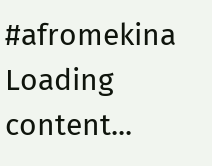#afromekina
Loading content...